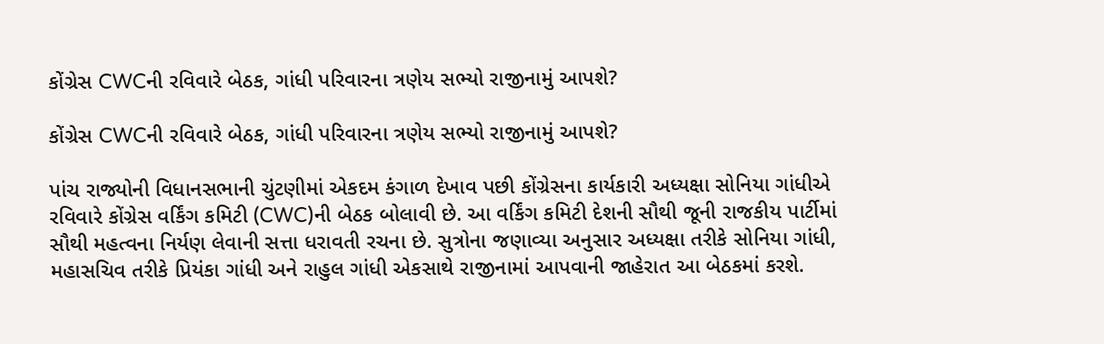કોંગ્રેસ CWCની રવિવારે બેઠક, ગાંધી પરિવારના ત્રણેય સભ્યો રાજીનામું આપશે?

કોંગ્રેસ CWCની રવિવારે બેઠક, ગાંધી પરિવારના ત્રણેય સભ્યો રાજીનામું આપશે?

પાંચ રાજ્યોની વિધાનસભાની ચુંટણીમાં એકદમ કંગાળ દેખાવ પછી કોંગ્રેસના કાર્યકારી અધ્યક્ષા સોનિયા ગાંધીએ રવિવારે કોંગ્રેસ વર્કિંગ કમિટી (CWC)ની બેઠક બોલાવી છે. આ વર્કિંગ કમિટી દેશની સૌથી જૂની રાજકીય પાર્ટીમાં સૌથી મહત્વના નિર્યણ લેવાની સત્તા ધરાવતી રચના છે. સુત્રોના જણાવ્યા અનુસાર અધ્યક્ષા તરીકે સોનિયા ગાંધી, મહાસચિવ તરીકે પ્રિયંકા ગાંધી અને રાહુલ ગાંધી એકસાથે રાજીનામાં આપવાની જાહેરાત આ બેઠકમાં કરશે.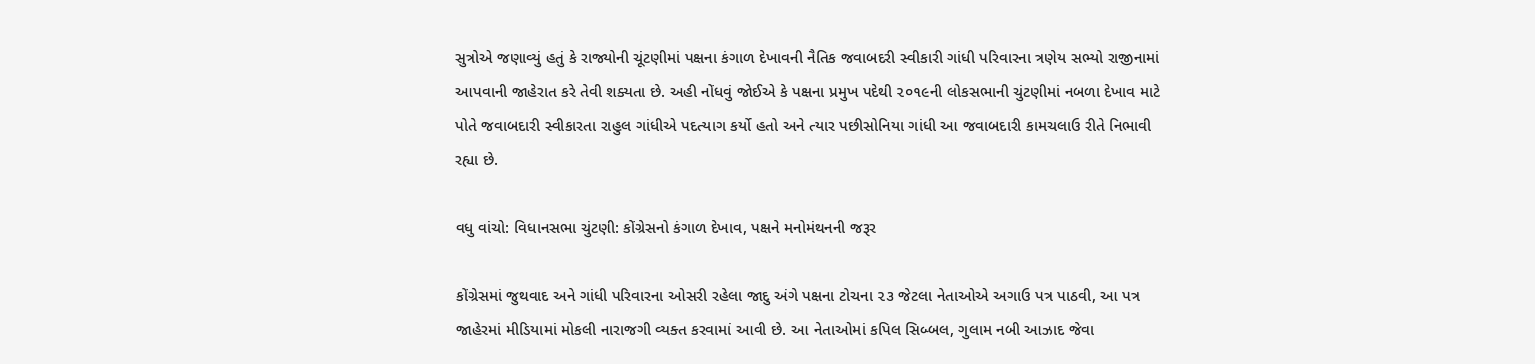સુત્રોએ જણાવ્યું હતું કે રાજ્યોની ચૂંટણીમાં પક્ષના કંગાળ દેખાવની નૈતિક જવાબદરી સ્વીકારી ગાંધી પરિવારના ત્રણેય સભ્યો રાજીનામાં આપવાની જાહેરાત કરે તેવી શક્યતા છે. અહી નોંધવું જોઈએ કે પક્ષના પ્રમુખ પદેથી ૨૦૧૯ની લોકસભાની ચુંટણીમાં નબળા દેખાવ માટે પોતે જવાબદારી સ્વીકારતા રાહુલ ગાંધીએ પદત્યાગ કર્યો હતો અને ત્યાર પછીસોનિયા ગાંધી આ જવાબદારી કામચલાઉ રીતે નિભાવી રહ્યા છે.

વધુ વાંચો: વિધાનસભા ચુંટણી: કોંગ્રેસનો કંગાળ દેખાવ, પક્ષને મનોમંથનની જરૂર

કોંગ્રેસમાં જુથવાદ અને ગાંધી પરિવારના ઓસરી રહેલા જાદુ અંગે પક્ષના ટોચના ૨૩ જેટલા નેતાઓએ અગાઉ પત્ર પાઠવી, આ પત્ર જાહેરમાં મીડિયામાં મોકલી નારાજગી વ્યક્ત કરવામાં આવી છે. આ નેતાઓમાં કપિલ સિબ્બલ, ગુલામ નબી આઝાદ જેવા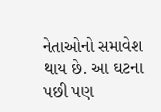નેતાઓનો સમાવેશ થાય છે. આ ઘટના પછી પણ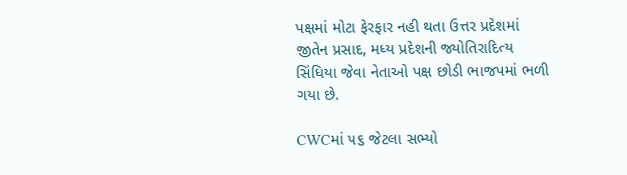પક્ષમાં મોટા ફેરફાર નહી થતા ઉત્તર પ્રદેશમાં જીતેન પ્રસાદ, મધ્ય પ્રદેશની જ્યોતિરાદિત્ય સિંધિયા જેવા નેતાઓ પક્ષ છોડી ભાજપમાં ભળી ગયા છે.

CWCમાં ૫૬ જેટલા સભ્યો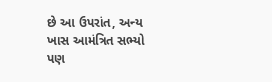છે આ ઉપરાંત, અન્ય ખાસ આમંત્રિત સભ્યો પણ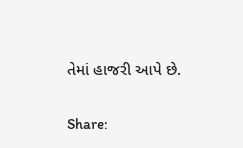તેમાં હાજરી આપે છે.

Share: